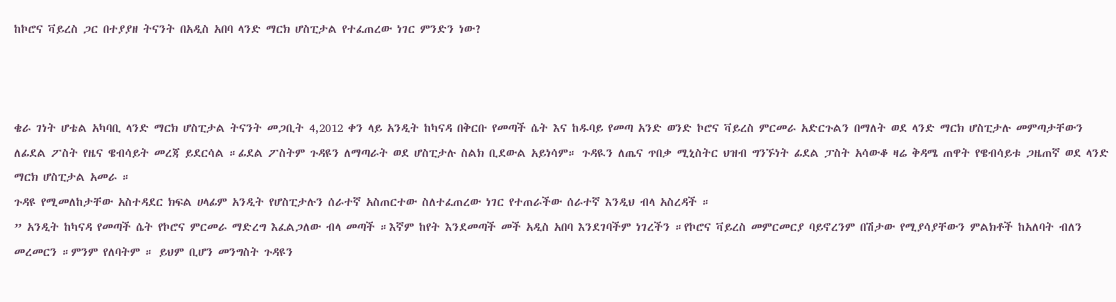ከኮሮና ቫይረስ ጋር በተያያዘ ትናንት በአዲስ አበባ ላንድ ማርክ ሆስፒታል የተፈጠረው ነገር ምንድን ነው?



ቄራ ገነት ሆቴል አካባቢ ላንድ ማርክ ሆስፒታል ትናንት መጋቢት 4,2012 ቀን ላይ አንዲት ከካናዳ በቅርቡ የመጣች ሴት እና ከዱባይ የመጣ አንድ ወንድ ኮሮና ቫይረስ ምርመራ አድርጉልን በማለት ወደ ላንድ ማርክ ሆስፒታሉ መምጣታቸውን ለፊደል ፖስት የዜና ዌብሳይት መረጃ ይደርሳል ።ፊደል ፖስትም ጉዳዩን ለማጣራት ወደ ሆስፒታሉ ስልክ ቢደውል አይነሳም። ጉዳዪን ለጤና ጥበቃ ሚኒስትር ህዝብ ግንኙነት ፊደል ፓስት አሳውቆ ዛሬ ቅዳሜ ጠዋት የዌብሳይቱ ጋዜጠኛ ወደ ላንድ ማርክ ሆስፒታል አመራ ።
ጉዳዩ የሚመለከታቸው አስተዳደር ክፍል ሀላፊም አንዲት የሆስፒታሉን ሰራተኛ አስጠርተው ስለተፈጠረው ነገር የተጠራችው ሰራተኛ እንዲህ ብላ አስረዳች ።
” አንዲት ከካናዳ የመጣች ሴት የኮሮና ምርመራ ማድረግ እፈልጋለው ብላ መጣች ።እኛም ከየት እንደመጣች መች አዲስ አበባ እንደገባችም ነገረችን ።የኮሮና ቫይረስ መምርመርያ ባይኖረንም በሽታው የሚያሳያቸውን ምልክቶች ከአለባት ብለን መረመርን ።ምንም የለባትም ። ይህም ቢሆን መንግስት ጉዳዩን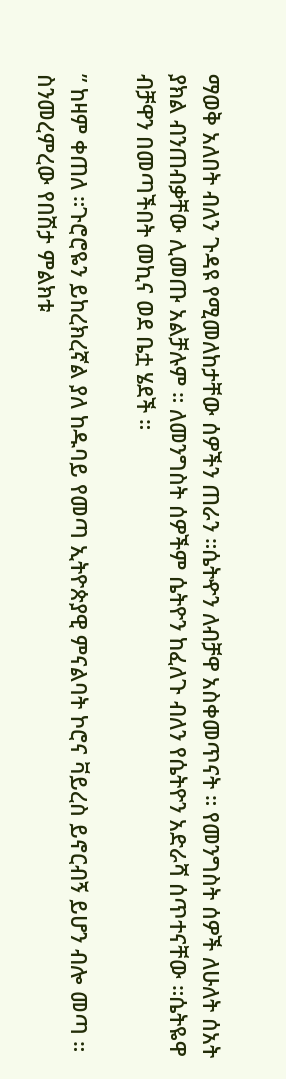ማወቅ አለበት ብለን ጉዳዩ የሚመለከታቸው ሰዎችን ጠራን ።ሴትዯን ለብቻዋ አስቀመጥናት ። የመንግስት ሰዎች ለሁለት ሰአት ያክል ብንጠብቃቸው ሊመጡ አልቻሉም ። ለመንግስት ሰዎችም ሴትዮን ከፈለጉ ብለን የሴትዮን አድራሻ ሰጥተናቸው ።ሴትዬዋ ብቻዋን በመጣችበት መኪና ወደ ቤቷ ሄደች ።

” ከዛም ቀጠለ ።ጉሮሮዬን ይከረክረኛል ያለ ከዱባይ የመጣ ኢትዮጵያዊ ምናልባት ኮሮና ቫይረስ ይኖርብኝ ይሆን ብሎ መጣ ። ስንመረምረው የበሽታ ምልክቱ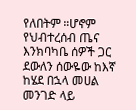የለበትም ።ሆኖም የህብተረሰብ ጤና እንክባካቤ ሰዎች ጋር ደውለን ሰውዬው ከእኛ ከሄደ በኋላ መሀል መንገድ ላይ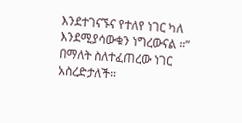እንደተገናኙና የተለየ ነገር ካለ እንደሚያሳውቁን ነግረውናል ።” በማለት ስለተፈጠረው ነገር አስረድታለች።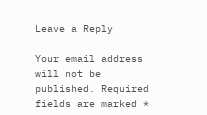Leave a Reply

Your email address will not be published. Required fields are marked *